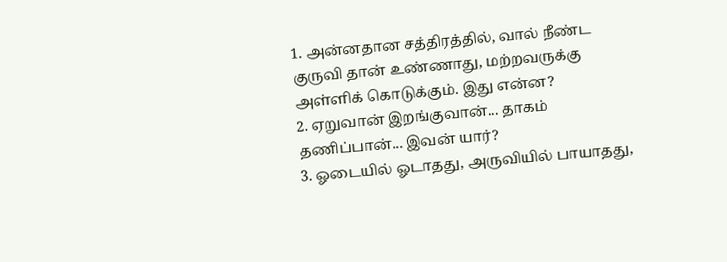1. அன்னதான சத்திரத்தில், வால் நீண்ட குருவி தான் உண்ணாது, மற்றவருக்கு அள்ளிக் கொடுக்கும். இது என்ன?
2. ஏறுவான் இறங்குவான்... தாகம் தணிப்பான்... இவன் யார்?
3. ஓடையில் ஓடாதது, அருவியில் பாயாதது,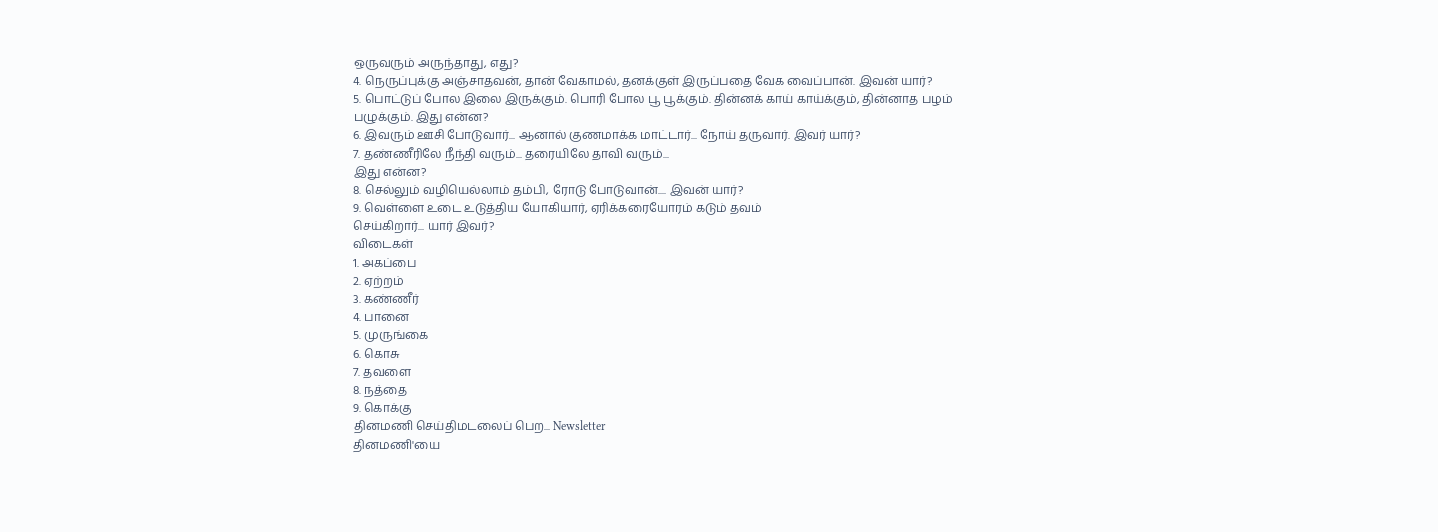ஒருவரும் அருந்தாது, எது?
4. நெருப்புக்கு அஞ்சாதவன், தான் வேகாமல், தனக்குள் இருப்பதை வேக வைப்பான். இவன் யார்?
5. பொட்டுப் போல இலை இருக்கும். பொரி போல பூ பூக்கும். தின்னக் காய் காய்க்கும், தின்னாத பழம் பழுக்கும். இது என்ன?
6. இவரும் ஊசி போடுவார்... ஆனால் குணமாக்க மாட்டார்... நோய் தருவார். இவர் யார்?
7. தண்ணீரிலே நீந்தி வரும்... தரையிலே தாவி வரும்...
இது என்ன?
8. செல்லும் வழியெல்லாம் தம்பி, ரோடு போடுவான்.... இவன் யார்?
9. வெள்ளை உடை உடுத்திய யோகியார், ஏரிக்கரையோரம் கடும் தவம்
செய்கிறார்... யார் இவர்?
விடைகள்
1. அகப்பை
2. ஏற்றம்
3. கண்ணீர்
4. பானை
5. முருங்கை
6. கொசு
7. தவளை
8. நத்தை
9. கொக்கு
தினமணி செய்திமடலைப் பெற... Newsletter
தினமணி'யை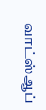வாட்ஸ்ஆப்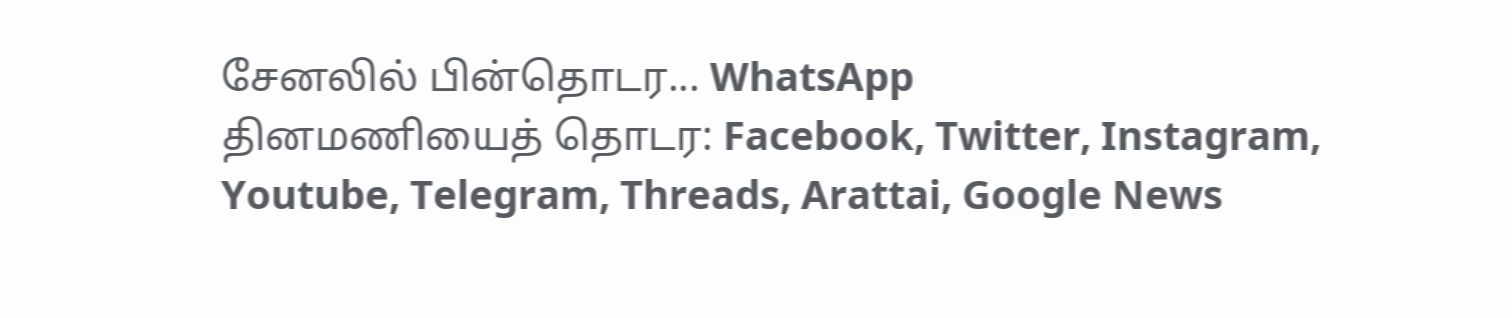சேனலில் பின்தொடர... WhatsApp
தினமணியைத் தொடர: Facebook, Twitter, Instagram, Youtube, Telegram, Threads, Arattai, Google News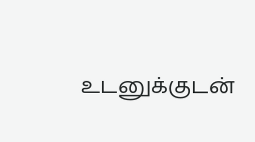உடனுக்குடன்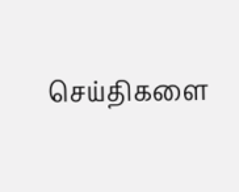செய்திகளை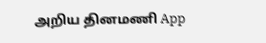அறிய தினமணி App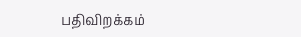பதிவிறக்கம்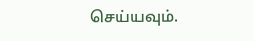செய்யவும்.